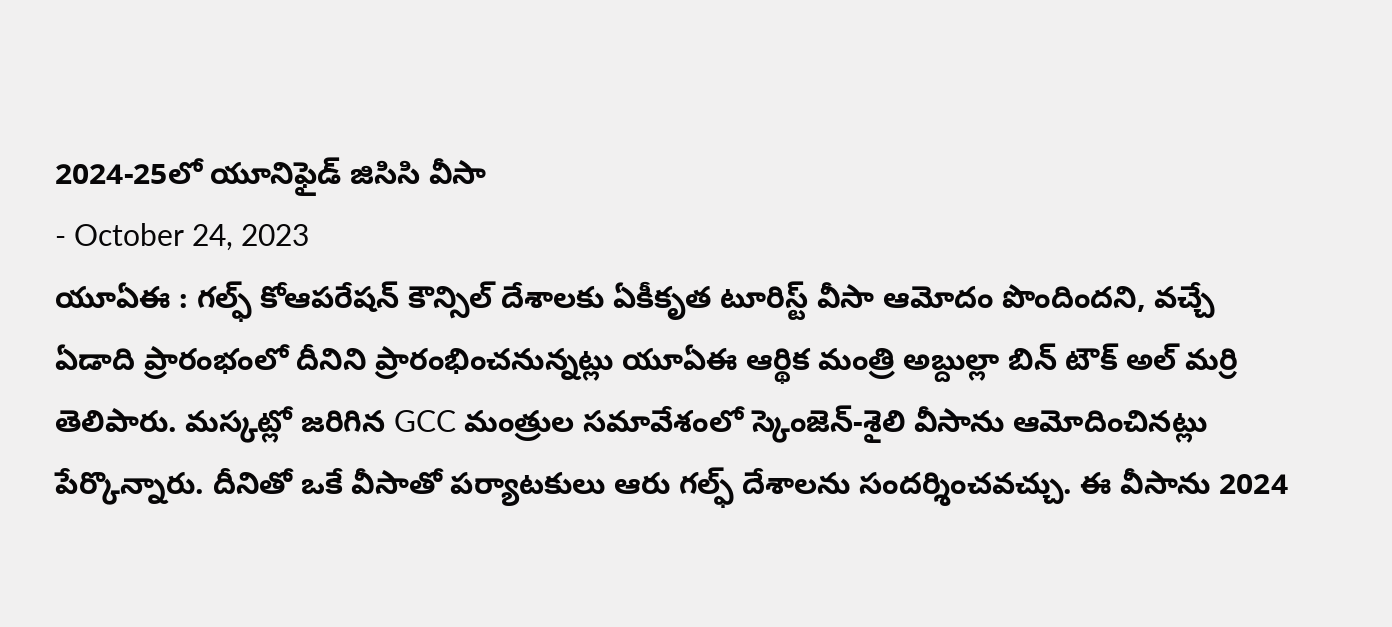2024-25లో యూనిఫైడ్ జిసిసి వీసా
- October 24, 2023
యూఏఈ : గల్ఫ్ కోఆపరేషన్ కౌన్సిల్ దేశాలకు ఏకీకృత టూరిస్ట్ వీసా ఆమోదం పొందిందని, వచ్చే ఏడాది ప్రారంభంలో దీనిని ప్రారంభించనున్నట్లు యూఏఈ ఆర్థిక మంత్రి అబ్దుల్లా బిన్ టౌక్ అల్ మర్రి తెలిపారు. మస్కట్లో జరిగిన GCC మంత్రుల సమావేశంలో స్కెంజెన్-శైలి వీసాను ఆమోదించినట్లు పేర్కొన్నారు. దీనితో ఒకే వీసాతో పర్యాటకులు ఆరు గల్ఫ్ దేశాలను సందర్శించవచ్చు. ఈ వీసాను 2024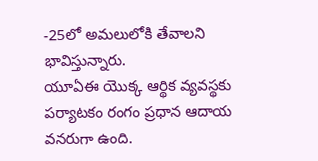-25లో అమలులోకి తేవాలని భావిస్తున్నారు.
యూఏఈ యొక్క ఆర్థిక వ్యవస్థకు పర్యాటకం రంగం ప్రధాన ఆదాయ వనరుగా ఉంది.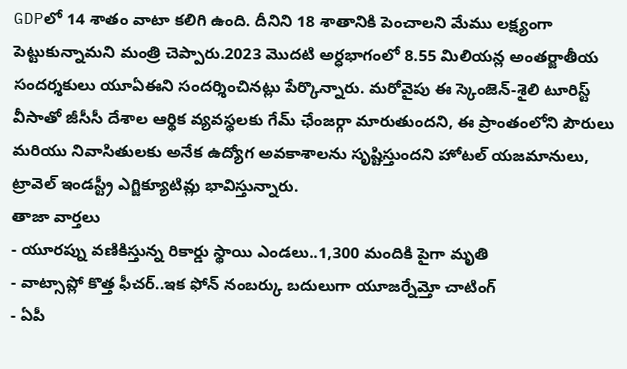GDPలో 14 శాతం వాటా కలిగి ఉంది. దీనిని 18 శాతానికి పెంచాలని మేము లక్ష్యంగా పెట్టుకున్నామని మంత్రి చెప్పారు.2023 మొదటి అర్ధభాగంలో 8.55 మిలియన్ల అంతర్జాతీయ సందర్శకులు యూఏఈని సందర్శించినట్లు పేర్కొన్నారు. మరోవైపు ఈ స్కెంజెన్-శైలి టూరిస్ట్ వీసాతో జీసీసీ దేశాల ఆర్థిక వ్యవస్థలకు గేమ్ ఛేంజర్గా మారుతుందని, ఈ ప్రాంతంలోని పౌరులు మరియు నివాసితులకు అనేక ఉద్యోగ అవకాశాలను సృష్టిస్తుందని హోటల్ యజమానులు, ట్రావెల్ ఇండస్ట్రీ ఎగ్జిక్యూటివ్లు భావిస్తున్నారు.
తాజా వార్తలు
- యూరప్ను వణికిస్తున్న రికార్డు స్థాయి ఎండలు..1,300 మందికి పైగా మృతి
- వాట్సాప్లో కొత్త ఫీచర్..ఇక ఫోన్ నంబర్కు బదులుగా యూజర్నేమ్తో చాటింగ్
- ఏపీ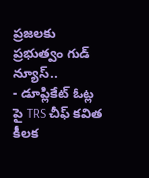ప్రజలకు ప్రభుత్వం గుడ్ న్యూస్..
- డూప్లికేట్ ఓట్ల పై TRS చీఫ్ కవిత కీలక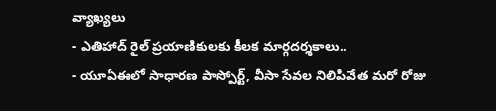వ్యాఖ్యలు
- ఎతిహాద్ రైల్ ప్రయాణికులకు కీలక మార్గదర్శకాలు..
- యూఏఈలో సాధారణ పాస్పోర్ట్, వీసా సేవల నిలిపివేత మరో రోజు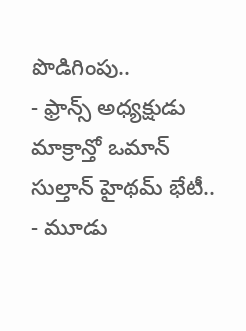పొడిగింపు..
- ఫ్రాన్స్ అధ్యక్షుడు మాక్రాన్తో ఒమాన్ సుల్తాన్ హైథమ్ భేటీ..
- మూడు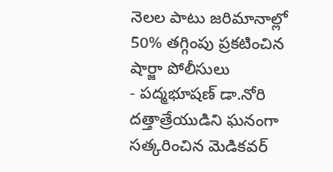నెలల పాటు జరిమానాల్లో 50% తగ్గింపు ప్రకటించిన షార్జా పోలీసులు
- పద్మభూషణ్ డా.నోరి దత్తాత్రేయుడిని ఘనంగా సత్కరించిన మెడికవర్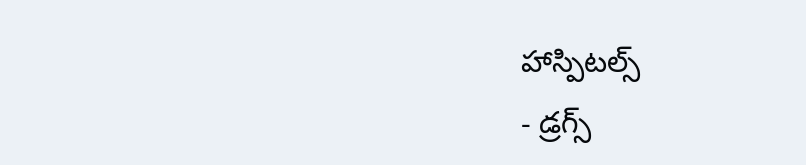హాస్పిటల్స్
- డ్రగ్స్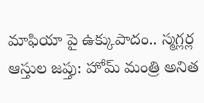మాఫియా పై ఉక్కుపాదం.. స్మగ్లర్ల ఆస్తుల జప్తు: హోమ్ మంత్రి అనిత